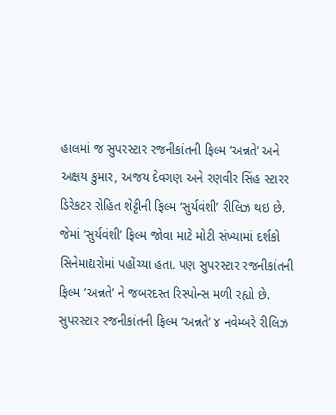હાલમાં જ સુપરસ્ટાર રજનીકાંતની ફિલ્મ ‘અન્નતે’ અને અક્ષય કુમાર, અજય દેવગણ અને રણવીર સિંહ સ્ટારર ડિરેકટર રોહિત શેટ્ટીની ફિલ્મ ‘સુર્યવંશી’ રીલિઝ થઇ છે. જેમાં ‘સુર્યવંશી’ ફિલ્મ જોવા માટે મોટી સંખ્યામાં દર્શકો સિનેમાદ્યરોમાં પહોંચ્યા હતા. પણ સુપરસ્ટાર રજનીકાંતની ફિલ્મ ‘અન્નતે’ ને જબરદસ્ત રિસ્પોન્સ મળી રહ્યો છે.
સુપરસ્ટાર રજનીકાંતની ફિલ્મ ‘અન્નતે’ ૪ નવેમ્બરે રીલિઝ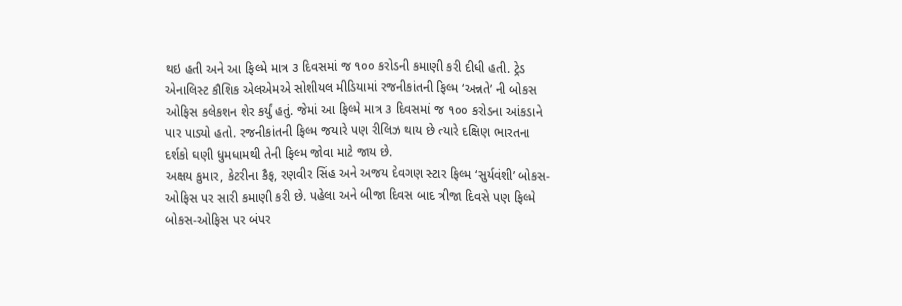થઇ હતી અને આ ફિલ્મે માત્ર ૩ દિવસમાં જ ૧૦૦ કરોડની કમાણી કરી દીધી હતી. ટ્રેડ એનાલિસ્ટ કૌશિક એલએમએ સોશીયલ મીડિયામાં રજનીકાંતની ફિલ્મ ‘અન્નતે’ ની બોકસ ઓફિસ કલેકશન શેર કર્યું હતું. જેમાં આ ફિલ્મે માત્ર ૩ દિવસમાં જ ૧૦૦ કરોડના આંકડાને પાર પાડ્યો હતો. રજનીકાંતની ફિલ્મ જયારે પણ રીલિઝ થાય છે ત્યારે દક્ષિણ ભારતના દર્શકો ઘણી ધુમધામથી તેની ફિલ્મ જોવા માટે જાય છે.
અક્ષય કુમાર, કેટરીના કૈફ, રણવીર સિંહ અને અજય દેવગણ સ્ટાર ફિલ્મ ‘સુર્યવંશી’ બોકસ-ઓફિસ પર સારી કમાણી કરી છે. પહેલા અને બીજા દિવસ બાદ ત્રીજા દિવસે પણ ફિલ્મે બોકસ-ઓફિસ પર બંપર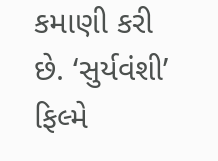કમાણી કરી છે. ‘સુર્યવંશી’ ફિલ્મે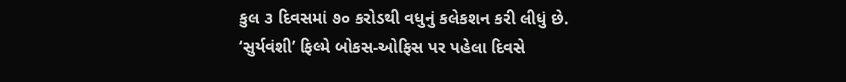કુલ ૩ દિવસમાં ૭૦ કરોડથી વધુનું કલેકશન કરી લીધું છે.
‘સુર્યવંશી’ ફિલ્મે બોકસ-ઓફિસ પર પહેલા દિવસે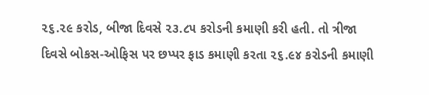૨૬.૨૯ કરોડ, બીજા દિવસે ૨૩.૮૫ કરોડની કમાણી કરી હતી. તો ત્રીજા દિવસે બોકસ-ઓફિસ પર છપ્પર ફાડ કમાણી કરતા ૨૬.૯૪ કરોડની કમાણી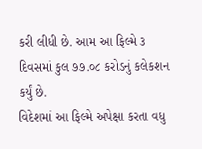કરી લીધી છે. આમ આ ફિલ્મે ૩ દિવસમાં કુલ ૭૭.૦૮ કરોડનું કલેકશન કર્યું છે.
વિદેશમાં આ ફિલ્મે અપેક્ષા કરતા વધુ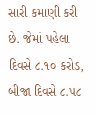સારી કમાણી કરી છે. જેમાં પહેલા દિવસે ૮.૧૦ કરોડ, બીજા દિવસે ૮.૫૮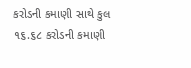કરોડની કમાણી સાથે કુલ ૧૬.૬૮ કરોડની કમાણી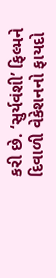કરી છે. ‘સુર્યવંશી’ ફિલ્મને દિવાળી વેકેશનનો ફાયદો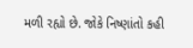મળી રહ્યો છે. જોકે નિષ્ણાંતો કહી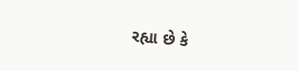રહ્યા છે કે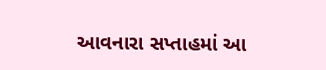આવનારા સપ્તાહમાં આ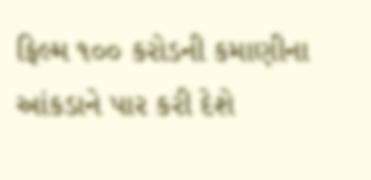ફિલ્મ ૧૦૦ કરોડની કમાણીના આંકડાને પાર કરી દેશે